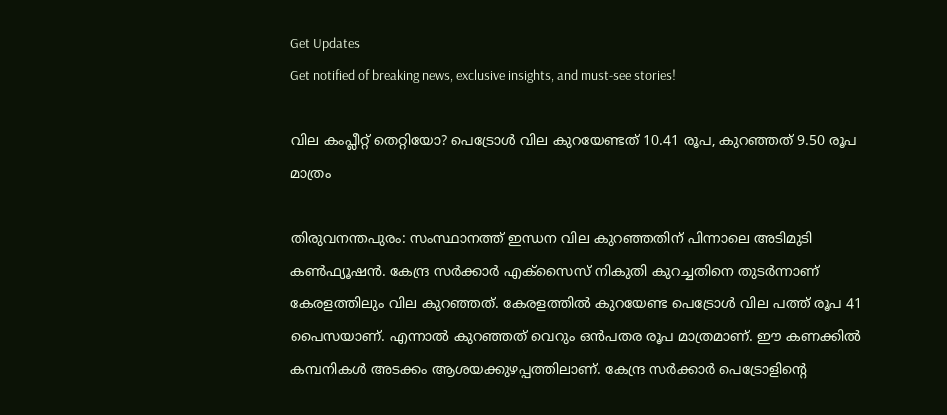Get Updates
Get notified of breaking news, exclusive insights, and must-see stories!

വില കംപ്ലീറ്റ് തെറ്റിയോ? പെട്രോള്‍ വില കുറയേണ്ടത് 10.41 രൂപ, കുറഞ്ഞത് 9.50 രൂപ മാത്രം

തിരുവനന്തപുരം: സംസ്ഥാനത്ത് ഇന്ധന വില കുറഞ്ഞതിന് പിന്നാലെ അടിമുടി കണ്‍ഫ്യൂഷന്‍. കേന്ദ്ര സര്‍ക്കാര്‍ എക്‌സൈസ് നികുതി കുറച്ചതിനെ തുടര്‍ന്നാണ് കേരളത്തിലും വില കുറഞ്ഞത്. കേരളത്തില്‍ കുറയേണ്ട പെട്രോള്‍ വില പത്ത് രൂപ 41 പൈസയാണ്. എന്നാല്‍ കുറഞ്ഞത് വെറും ഒന്‍പതര രൂപ മാത്രമാണ്. ഈ കണക്കില്‍ കമ്പനികള്‍ അടക്കം ആശയക്കുഴപ്പത്തിലാണ്. കേന്ദ്ര സര്‍ക്കാര്‍ പെട്രോളിന്റെ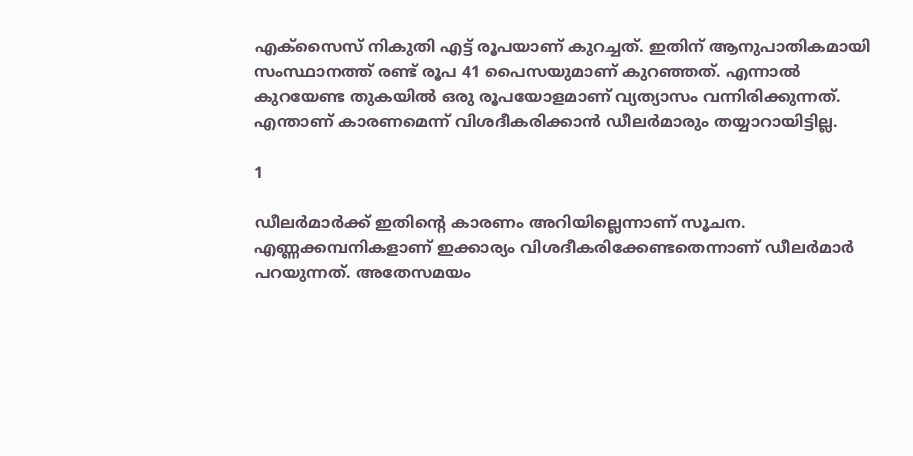എക്‌സൈസ് നികുതി എട്ട് രൂപയാണ് കുറച്ചത്. ഇതിന് ആനുപാതികമായി സംസ്ഥാനത്ത് രണ്ട് രൂപ 41 പൈസയുമാണ് കുറഞ്ഞത്. എന്നാല്‍ കുറയേണ്ട തുകയില്‍ ഒരു രൂപയോളമാണ് വ്യത്യാസം വന്നിരിക്കുന്നത്. എന്താണ് കാരണമെന്ന് വിശദീകരിക്കാന്‍ ഡീലര്‍മാരും തയ്യാറായിട്ടില്ല.

1

ഡീലര്‍മാര്‍ക്ക് ഇതിന്റെ കാരണം അറിയില്ലെന്നാണ് സൂചന. എണ്ണക്കമ്പനികളാണ് ഇക്കാര്യം വിശദീകരിക്കേണ്ടതെന്നാണ് ഡീലര്‍മാര്‍ പറയുന്നത്. അതേസമയം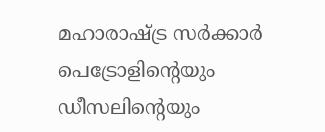മഹാരാഷ്ട്ര സര്‍ക്കാര്‍ പെട്രോളിന്റെയും ഡീസലിന്റെയും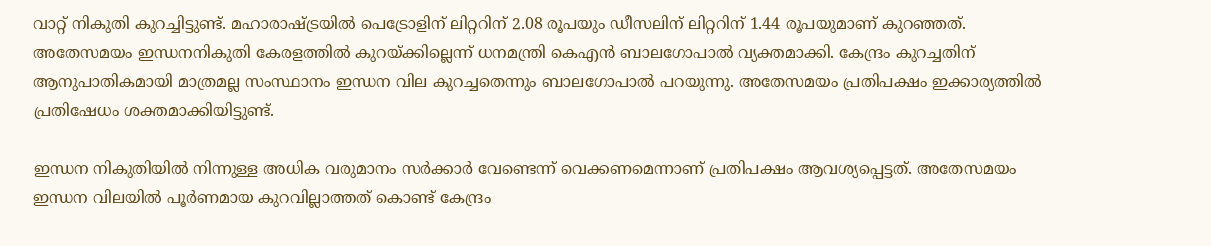വാറ്റ് നികുതി കുറച്ചിട്ടുണ്ട്. മഹാരാഷ്ട്രയില്‍ പെട്രോളിന് ലിറ്ററിന് 2.08 രൂപയും ഡീസലിന് ലിറ്ററിന് 1.44 രൂപയുമാണ് കുറഞ്ഞത്. അതേസമയം ഇന്ധനനികുതി കേരളത്തില്‍ കുറയ്ക്കില്ലെന്ന് ധനമന്ത്രി കെഎന്‍ ബാലഗോപാല്‍ വ്യക്തമാക്കി. കേന്ദ്രം കുറച്ചതിന് ആനുപാതികമായി മാത്രമല്ല സംസ്ഥാനം ഇന്ധന വില കുറച്ചതെന്നും ബാലഗോപാല്‍ പറയുന്നു. അതേസമയം പ്രതിപക്ഷം ഇക്കാര്യത്തില്‍ പ്രതിഷേധം ശക്തമാക്കിയിട്ടുണ്ട്.

ഇന്ധന നികുതിയില്‍ നിന്നുള്ള അധിക വരുമാനം സര്‍ക്കാര്‍ വേണ്ടെന്ന് വെക്കണമെന്നാണ് പ്രതിപക്ഷം ആവശ്യപ്പെട്ടത്. അതേസമയം ഇന്ധന വിലയില്‍ പൂര്‍ണമായ കുറവില്ലാത്തത് കൊണ്ട് കേന്ദ്രം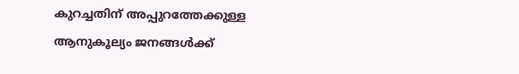കുറച്ചതിന് അപ്പുറത്തേക്കുള്ള ആനുകൂല്യം ജനങ്ങള്‍ക്ക്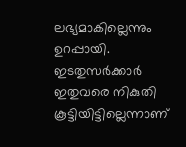ലഭ്യമാകില്ലെന്നും ഉറപ്പായി. ഇടതുസര്‍ക്കാര്‍ ഇതുവരെ നികുതി കൂട്ടിയിട്ടില്ലെന്നാണ്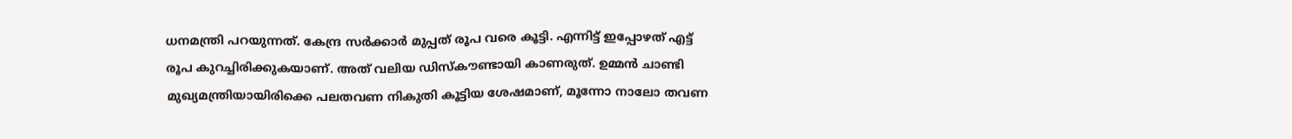ധനമന്ത്രി പറയുന്നത്. കേന്ദ്ര സര്‍ക്കാര്‍ മുപ്പത് രൂപ വരെ കൂട്ടി. എന്നിട്ട് ഇപ്പോഴത് എട്ട് രൂപ കുറച്ചിരിക്കുകയാണ്. അത് വലിയ ഡിസ്‌കൗണ്ടായി കാണരുത്. ഉമ്മന്‍ ചാണ്ടി മുഖ്യമന്ത്രിയായിരിക്കെ പലതവണ നികുതി കൂട്ടിയ ശേഷമാണ്, മൂന്നോ നാലോ തവണ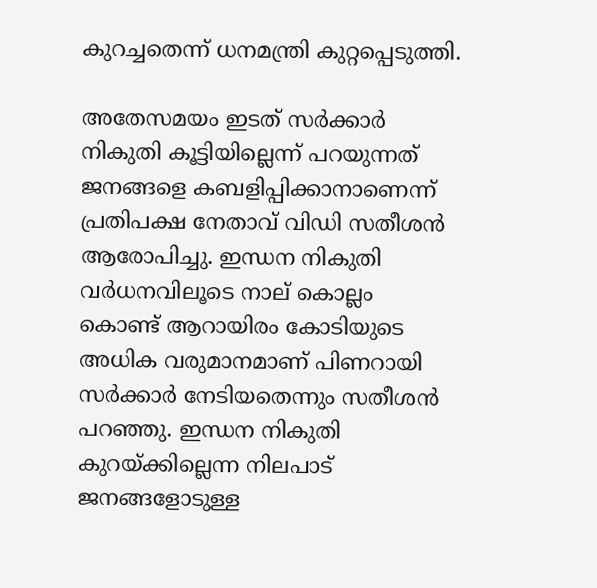കുറച്ചതെന്ന് ധനമന്ത്രി കുറ്റപ്പെടുത്തി.

അതേസമയം ഇടത് സര്‍ക്കാര്‍ നികുതി കൂട്ടിയില്ലെന്ന് പറയുന്നത് ജനങ്ങളെ കബളിപ്പിക്കാനാണെന്ന് പ്രതിപക്ഷ നേതാവ് വിഡി സതീശന്‍ ആരോപിച്ചു. ഇന്ധന നികുതി വര്‍ധനവിലൂടെ നാല് കൊല്ലം കൊണ്ട് ആറായിരം കോടിയുടെ അധിക വരുമാനമാണ് പിണറായി സര്‍ക്കാര്‍ നേടിയതെന്നും സതീശന്‍ പറഞ്ഞു. ഇന്ധന നികുതി കുറയ്ക്കില്ലെന്ന നിലപാട് ജനങ്ങളോടുള്ള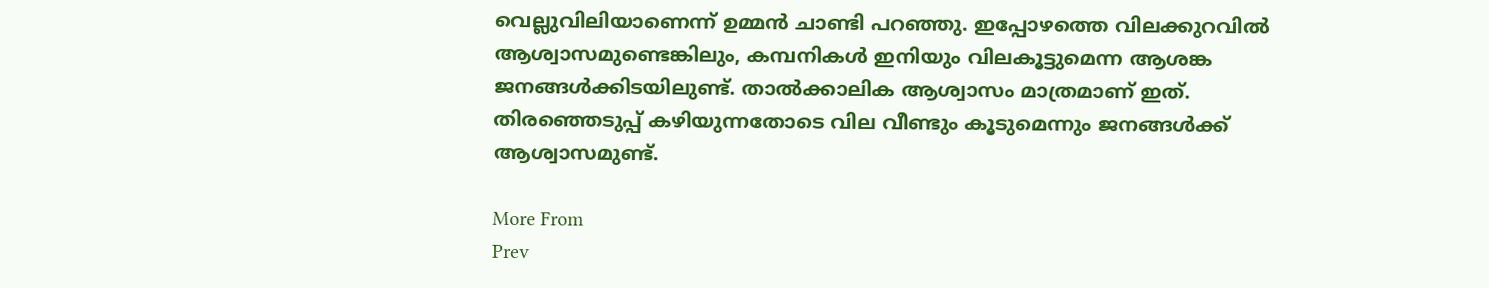വെല്ലുവിലിയാണെന്ന് ഉമ്മന്‍ ചാണ്ടി പറഞ്ഞു. ഇപ്പോഴത്തെ വിലക്കുറവില്‍ ആശ്വാസമുണ്ടെങ്കിലും, കമ്പനികള്‍ ഇനിയും വിലകൂട്ടുമെന്ന ആശങ്ക ജനങ്ങള്‍ക്കിടയിലുണ്ട്. താല്‍ക്കാലിക ആശ്വാസം മാത്രമാണ് ഇത്. തിരഞ്ഞെടുപ്പ് കഴിയുന്നതോടെ വില വീണ്ടും കൂടുമെന്നും ജനങ്ങള്‍ക്ക് ആശ്വാസമുണ്ട്.

More From
Prev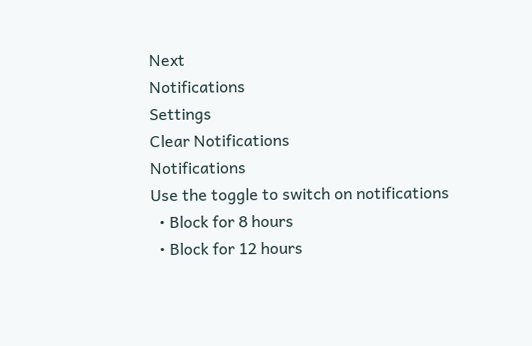Next
Notifications
Settings
Clear Notifications
Notifications
Use the toggle to switch on notifications
  • Block for 8 hours
  • Block for 12 hours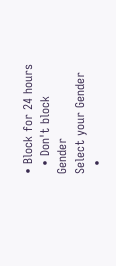• Block for 24 hours
  • Don't block
Gender
Select your Gender
  •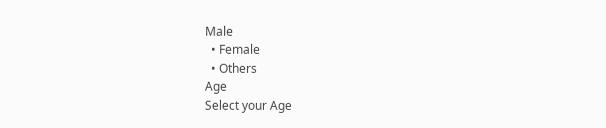Male
  • Female
  • Others
Age
Select your Age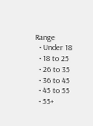Range
  • Under 18
  • 18 to 25
  • 26 to 35
  • 36 to 45
  • 45 to 55
  • 55+